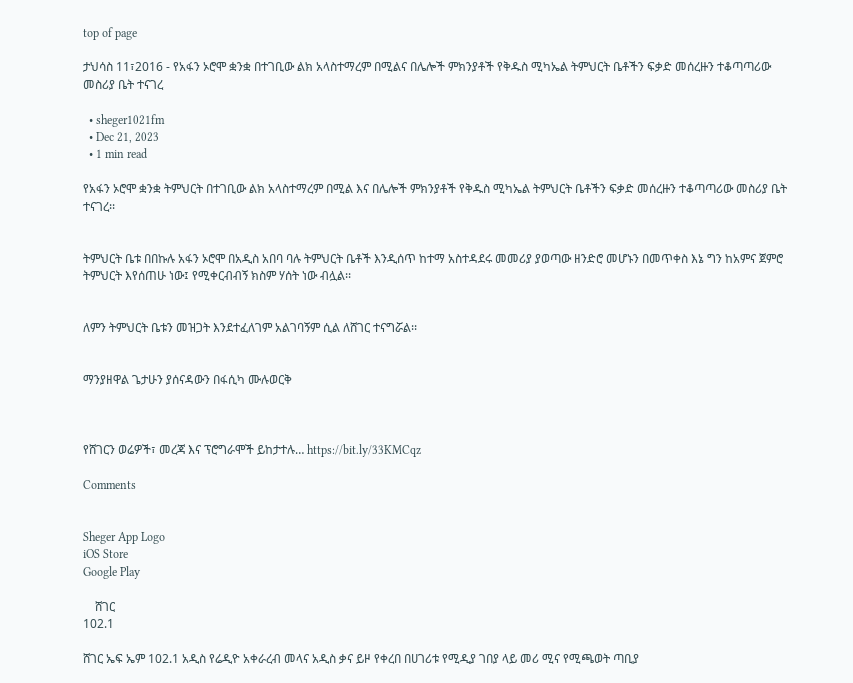top of page

ታህሳስ 11፣2016 - የአፋን ኦሮሞ ቋንቋ በተገቢው ልክ አላስተማረም በሚልና በሌሎች ምክንያቶች የቅዱስ ሚካኤል ትምህርት ቤቶችን ፍቃድ መሰረዙን ተቆጣጣሪው መስሪያ ቤት ተናገረ

  • sheger1021fm
  • Dec 21, 2023
  • 1 min read

የአፋን ኦሮሞ ቋንቋ ትምህርት በተገቢው ልክ አላስተማረም በሚል እና በሌሎች ምክንያቶች የቅዱስ ሚካኤል ትምህርት ቤቶችን ፍቃድ መሰረዙን ተቆጣጣሪው መስሪያ ቤት ተናገረ፡፡


ትምህርት ቤቱ በበኩሉ አፋን ኦሮሞ በአዲስ አበባ ባሉ ትምህርት ቤቶች እንዲሰጥ ከተማ አስተዳደሩ መመሪያ ያወጣው ዘንድሮ መሆኑን በመጥቀስ እኔ ግን ከአምና ጀምሮ ትምህርት እየሰጠሁ ነው፤ የሚቀርብብኝ ክስም ሃሰት ነው ብሏል፡፡


ለምን ትምህርት ቤቱን መዝጋት እንደተፈለገም አልገባኝም ሲል ለሸገር ተናግሯል፡፡


ማንያዘዋል ጌታሁን ያሰናዳውን በፋሲካ ሙሉወርቅ



የሸገርን ወሬዎች፣ መረጃ እና ፕሮግራሞች ይከታተሉ… https://bit.ly/33KMCqz

Comments


Sheger App Logo
iOS Store
Google Play

    ሸገር
102.1

ሸገር ኤፍ ኤም 102.1 አዲስ የሬዲዮ አቀራረብ መላና አዲስ ቃና ይዞ የቀረበ በሀገሪቱ የሚዲያ ገበያ ላይ መሪ ሚና የሚጫወት ጣቢያ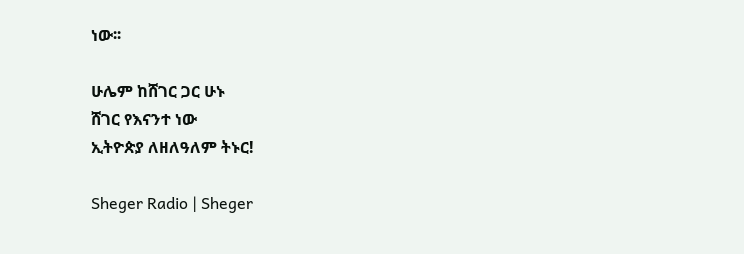ነው፡፡

ሁሌም ከሸገር ጋር ሁኑ
ሸገር የእናንተ ነው
ኢትዮጵያ ለዘለዓለም ትኑር!

Sheger Radio | Sheger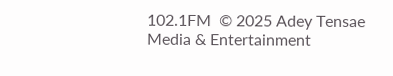102.1FM  © 2025 Adey Tensae Media & Entertainment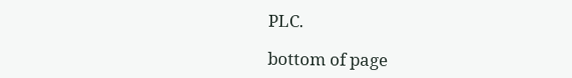PLC.

bottom of page